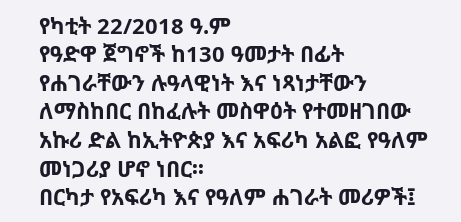የካቲት 22/2018 ዓ.ም
የዓድዋ ጀግኖች ከ130 ዓመታት በፊት የሐገራቸውን ሉዓላዊነት እና ነጻነታቸውን ለማስከበር በከፈሉት መስዋዕት የተመዘገበው አኩሪ ድል ከኢትዮጵያ እና አፍሪካ አልፎ የዓለም መነጋሪያ ሆኖ ነበር፡፡
በርካታ የአፍሪካ እና የዓለም ሐገራት መሪዎች፤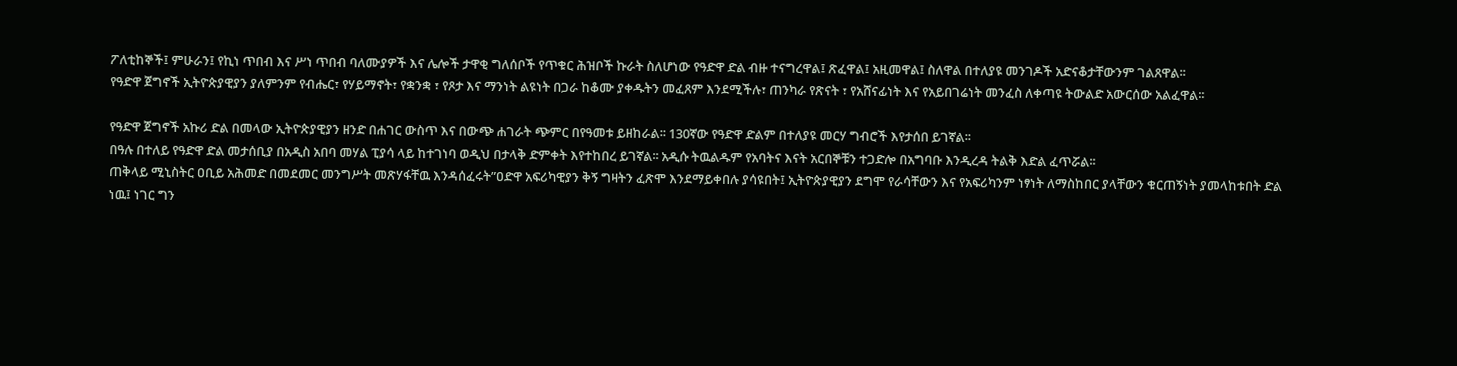ፖለቲከኞች፤ ምሁራን፤ የኪነ ጥበብ እና ሥነ ጥበብ ባለሙያዎች እና ሌሎች ታዋቂ ግለሰቦች የጥቁር ሕዝቦች ኩራት ስለሆነው የዓድዋ ድል ብዙ ተናግረዋል፤ ጽፈዋል፤ አዚመዋል፤ ስለዋል በተለያዩ መንገዶች አድናቆታቸውንም ገልጸዋል፡፡
የዓድዋ ጀግኖች ኢትዮጵያዊያን ያለምንም የብሔር፣ የሃይማኖት፣ የቋንቋ ፣ የጾታ እና ማንነት ልዩነት በጋራ ከቆሙ ያቀዱትን መፈጸም እንደሚችሉ፣ ጠንካራ የጽናት ፣ የአሸናፊነት እና የአይበገሬነት መንፈስ ለቀጣዩ ትውልድ አውርሰው አልፈዋል፡፡

የዓድዋ ጀግኖች አኩሪ ድል በመላው ኢትዮጵያዊያን ዘንድ በሐገር ውስጥ እና በውጭ ሐገራት ጭምር በየዓመቱ ይዘከራል፡፡ 130ኛው የዓድዋ ድልም በተለያዩ መርሃ ግብሮች እየታሰበ ይገኛል፡፡
በዓሉ በተለይ የዓድዋ ድል መታሰቢያ በአዲስ አበባ መሃል ፒያሳ ላይ ከተገነባ ወዲህ በታላቅ ድምቀት እየተከበረ ይገኛል፡፡ አዲሱ ትዉልዱም የአባትና እናት አርበኞቹን ተጋድሎ በአግባቡ እንዲረዳ ትልቅ እድል ፈጥሯል፡፡
ጠቅላይ ሚኒስትር ዐቢይ አሕመድ በመደመር መንግሥት መጽሃፋቸዉ እንዳሰፈሩት”ዐድዋ አፍሪካዊያን ቅኝ ግዛትን ፈጽሞ እንደማይቀበሉ ያሳዩበት፤ ኢትዮጵያዊያን ደግሞ የራሳቸውን እና የአፍሪካንም ነፃነት ለማስከበር ያላቸውን ቁርጠኝነት ያመላከቱበት ድል ነዉ፤ ነገር ግን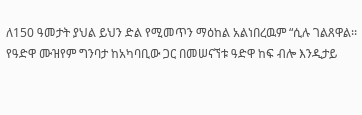ለ150 ዓመታት ያህል ይህን ድል የሚመጥን ማዕከል አልነበረዉም “ሲሉ ገልጸዋል፡፡
የዓድዋ ሙዝየም ግንባታ ከአካባቢው ጋር በመሠናኘቱ ዓድዋ ከፍ ብሎ እንዲታይ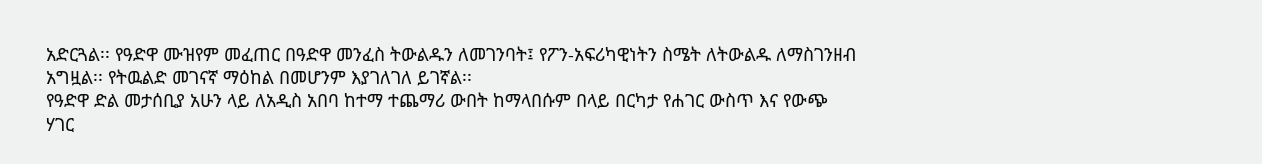አድርጓል፡፡ የዓድዋ ሙዝየም መፈጠር በዓድዋ መንፈስ ትውልዱን ለመገንባት፤ የፖን-አፍሪካዊነትን ስሜት ለትውልዱ ለማስገንዘብ አግዟል፡፡ የትዉልድ መገናኛ ማዕከል በመሆንም እያገለገለ ይገኛል፡፡
የዓድዋ ድል መታሰቢያ አሁን ላይ ለአዲስ አበባ ከተማ ተጨማሪ ውበት ከማላበሱም በላይ በርካታ የሐገር ውስጥ እና የውጭ ሃገር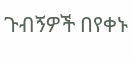ጉብኝዎች በየቀኑ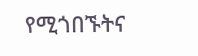የሚጎበኙትና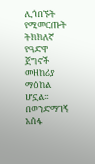ሊጎበኙት የሚመርጡት ትክክለኛ የዓድዋ ጀግኖች መዘከሪያ ማዕከል ሆኗል፡፡
በወንድማገኝ አሰፋ